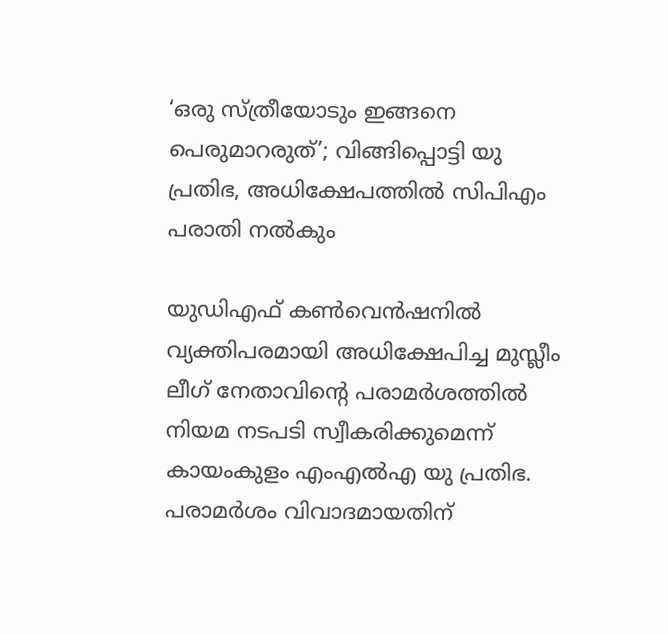‘ഒരു സ്ത്രീയോടും ഇങ്ങനെ പെരുമാറരുത്’; വിങ്ങിപ്പൊട്ടി യു പ്രതിഭ, അധിക്ഷേപത്തില്‍ സിപിഎം പരാതി നല്‍കും

യുഡിഎഫ് കണ്‍വെന്‍ഷനില്‍ വ്യക്തിപരമായി അധിക്ഷേപിച്ച മുസ്ലീം ലീഗ് നേതാവിന്റെ പരാമര്‍ശത്തില്‍ നിയമ നടപടി സ്വീകരിക്കുമെന്ന് കായംകുളം എംഎല്‍എ യു പ്രതിഭ. പരാമര്‍ശം വിവാദമായതിന്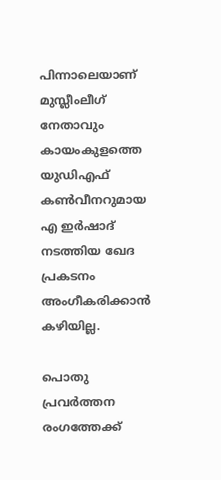പിന്നാലെയാണ് മുസ്ലീംലീഗ് നേതാവും കായംകുളത്തെ യുഡിഎഫ് കണ്‍വീനറുമായ എ ഇര്‍ഷാദ് നടത്തിയ ഖേദ പ്രകടനം അംഗീകരിക്കാന്‍ കഴിയില്ല.

പൊതു പ്രവര്‍ത്തന രംഗത്തേക്ക്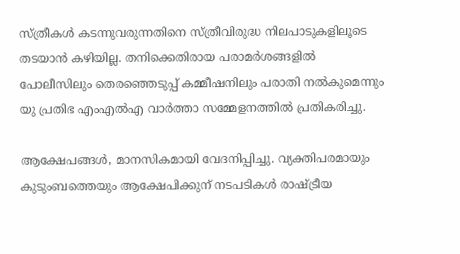സ്ത്രീകള്‍ കടന്നുവരുന്നതിനെ സ്ത്രീവിരുദ്ധ നിലപാടുകളിലൂടെ തടയാന്‍ കഴിയില്ല. തനിക്കെതിരായ പരാമര്‍ശങ്ങളില്‍ പോലീസിലും തെരഞ്ഞെടുപ്പ് കമ്മീഷനിലും പരാതി നല്‍കുമെന്നും യു പ്രതിഭ എംഎല്‍എ വാര്‍ത്താ സമ്മേളനത്തില്‍ പ്രതികരിച്ചു.

ആക്ഷേപങ്ങള്‍, മാനസികമായി വേദനിപ്പിച്ചു. വ്യക്തിപരമായും കുടുംബത്തെയും ആക്ഷേപിക്കുന് നടപടികള്‍ രാഷ്ട്രീയ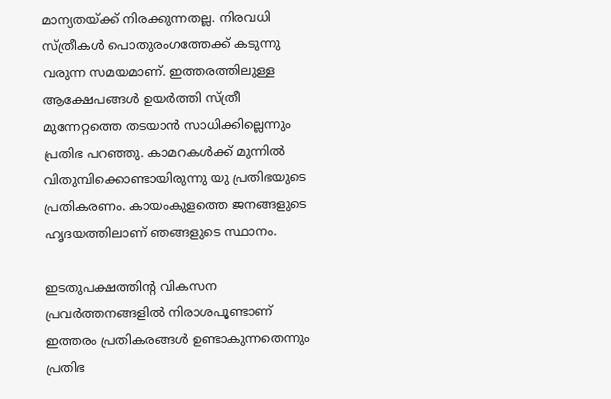മാന്യതയ്ക്ക് നിരക്കുന്നതല്ല. നിരവധി സ്ത്രീകള്‍ പൊതുരംഗത്തേക്ക് കടുന്നു വരുന്ന സമയമാണ്. ഇത്തരത്തിലുള്ള ആക്ഷേപങ്ങള്‍ ഉയര്‍ത്തി സ്ത്രീ മുന്നേറ്റത്തെ തടയാന്‍ സാധിക്കില്ലെന്നും പ്രതിഭ പറഞ്ഞു. കാമറകള്‍ക്ക് മുന്നില്‍ വിതുമ്പിക്കൊണ്ടായിരുന്നു യു പ്രതിഭയുടെ പ്രതികരണം. കായംകുളത്തെ ജനങ്ങളുടെ ഹൃദയത്തിലാണ് ഞങ്ങളുടെ സ്ഥാനം.

ഇടതുപക്ഷത്തിന്റ വികസന പ്രവര്‍ത്തനങ്ങളില്‍ നിരാശപൂണ്ടാണ് ഇത്തരം പ്രതികരങ്ങള്‍ ഉണ്ടാകുന്നതെന്നും പ്രതിഭ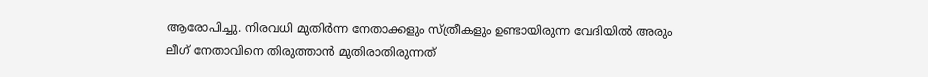ആരോപിച്ചു. നിരവധി മുതിർന്ന നേതാക്കളും സ്ത്രീകളും ഉണ്ടായിരുന്ന വേദിയില്‍ അരും ലീഗ് നേതാവിനെ തിരുത്താൻ മുതിരാതിരുന്നത്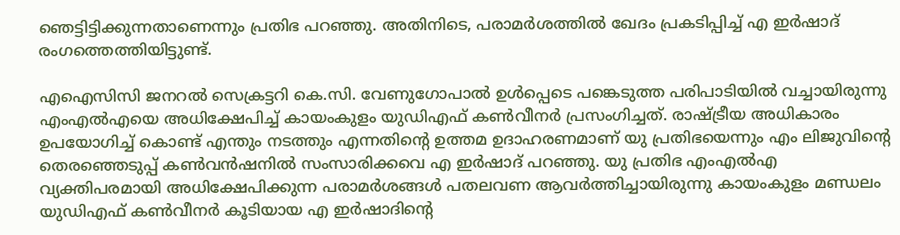ഞെട്ടിട്ടിക്കുന്നതാണെന്നും പ്രതിഭ പറഞ്ഞു. അതിനിടെ, പരാമര്‍ശത്തില്‍ ഖേദം പ്രകടിപ്പിച്ച് എ ഇര്‍ഷാദ് രംഗത്തെത്തിയിട്ടുണ്ട്.

എഐസിസി ജനറല്‍ സെക്രട്ടറി കെ.സി. വേണുഗോപാല്‍ ഉള്‍പ്പെടെ പങ്കെടുത്ത പരിപാടിയില്‍ വച്ചായിരുന്നു എംഎല്‍എയെ അധിക്ഷേപിച്ച് കായംകുളം യുഡിഎഫ് കണ്‍വീനര്‍ പ്രസംഗിച്ചത്. രാഷ്ട്രീയ അധികാരം ഉപയോഗിച്ച് കൊണ്ട് എന്തും നടത്തും എന്നതിന്റെ ഉത്തമ ഉദാഹരണമാണ് യു പ്രതിഭയെന്നും എം ലിജുവിന്റെ തെരഞ്ഞെടുപ്പ് കണ്‍വന്‍ഷനില്‍ സംസാരിക്കവെ എ ഇര്‍ഷാദ് പറഞ്ഞു. യു പ്രതിഭ എംഎല്‍എ വ്യക്തിപരമായി അധിക്ഷേപിക്കുന്ന പരാമര്‍ശങ്ങള്‍ പതലവണ ആവര്‍ത്തിച്ചായിരുന്നു കായംകുളം മണ്ഡലം യുഡിഎഫ് കണ്‍വീനര്‍ കൂടിയായ എ ഇര്‍ഷാദിന്റെ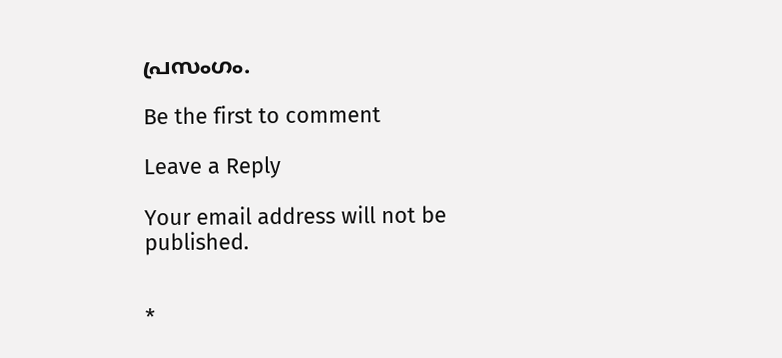പ്രസംഗം.

Be the first to comment

Leave a Reply

Your email address will not be published.


*